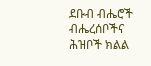ደቡብ ብሔሮች ብሔረሰቦችና ሕዝቦች ክልል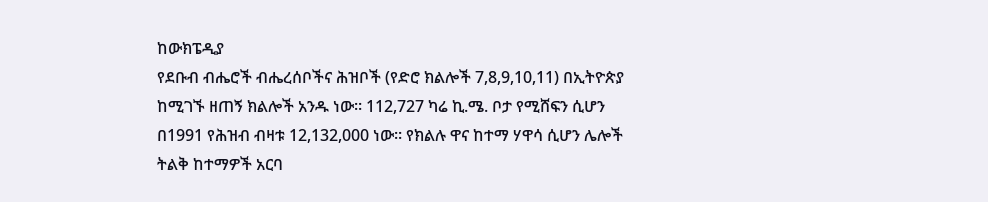ከውክፔዲያ
የደቡብ ብሔሮች ብሔረሰቦችና ሕዝቦች (የድሮ ክልሎች 7,8,9,10,11) በኢትዮጵያ ከሚገኙ ዘጠኝ ክልሎች አንዱ ነው። 112,727 ካሬ ኪ.ሜ. ቦታ የሚሸፍን ሲሆን በ1991 የሕዝብ ብዛቱ 12,132,000 ነው። የክልሉ ዋና ከተማ ሃዋሳ ሲሆን ሌሎች ትልቅ ከተማዎች አርባ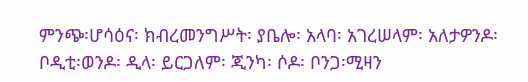ምንጭ፡ሆሳዕና፡ ክብረመንግሥት፡ ያቤሎ፡ አላባ፡ አገረሠላም፡ አለታዎንዶ፡ ቦዲቲ፡ወንዶ፡ ዲላ፡ ይርጋለም፡ ጂንካ፡ ሶዶ፡ ቦንጋ፡ሚዛን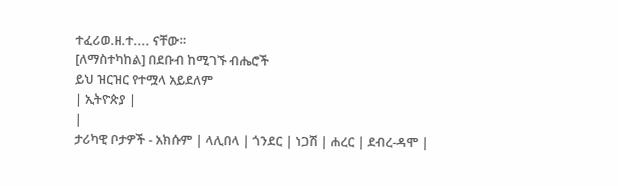ተፈሪወ.ዘ.ተ.... ናቸው።
[ለማስተካከል] በደቡብ ከሚገኙ ብሔሮች
ይህ ዝርዝር የተሟላ አይደለም
| ኢትዮጵያ |
|
ታሪካዊ ቦታዎች - አክሱም | ላሊበላ | ጎንደር | ነጋሽ | ሐረር | ደብረ-ዳሞ |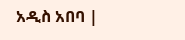አዲስ አበባ |